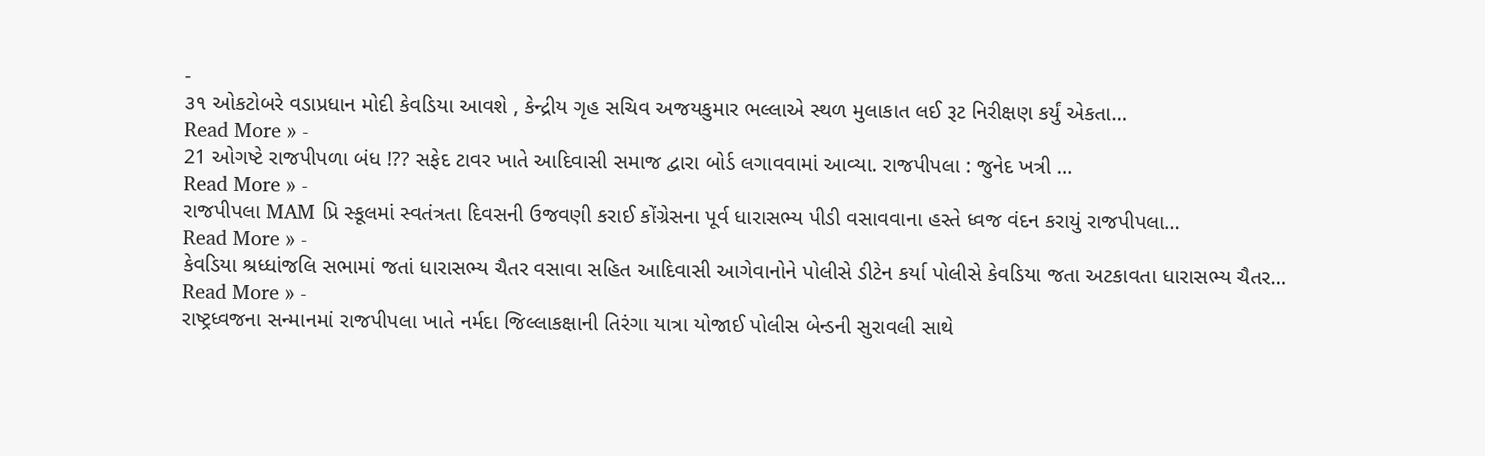-
૩૧ ઓકટોબરે વડાપ્રધાન મોદી કેવડિયા આવશે , કેન્દ્રીય ગૃહ સચિવ અજયકુમાર ભલ્લાએ સ્થળ મુલાકાત લઈ રૂટ નિરીક્ષણ કર્યું એકતા…
Read More » -
21 ઓગષ્ટે રાજપીપળા બંધ !?? સફેદ ટાવર ખાતે આદિવાસી સમાજ દ્વારા બોર્ડ લગાવવામાં આવ્યા. રાજપીપલા : જુનેદ ખત્રી …
Read More » -
રાજપીપલા MAM પ્રિ સ્કૂલમાં સ્વતંત્રતા દિવસની ઉજવણી કરાઈ કોંગ્રેસના પૂર્વ ધારાસભ્ય પીડી વસાવવાના હસ્તે ધ્વજ વંદન કરાયું રાજપીપલા…
Read More » -
કેવડિયા શ્રધ્ધાંજલિ સભામાં જતાં ધારાસભ્ય ચૈતર વસાવા સહિત આદિવાસી આગેવાનોને પોલીસે ડીટેન કર્યા પોલીસે કેવડિયા જતા અટકાવતા ધારાસભ્ય ચૈતર…
Read More » -
રાષ્ટ્રધ્વજના સન્માનમાં રાજપીપલા ખાતે નર્મદા જિલ્લાકક્ષાની તિરંગા યાત્રા યોજાઈ પોલીસ બેન્ડની સુરાવલી સાથે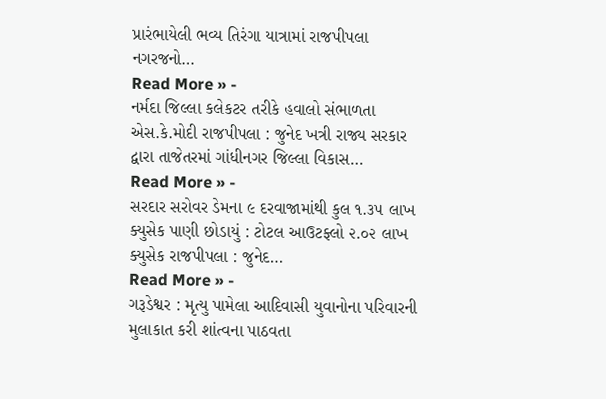પ્રારંભાયેલી ભવ્ય તિરંગા યાત્રામાં રાજપીપલા નગરજનો…
Read More » -
નર્મદા જિલ્લા કલેકટર તરીકે હવાલો સંભાળતા એસ.કે.મોદી રાજપીપલા : જુનેદ ખત્રી રાજ્ય સરકાર દ્વારા તાજેતરમાં ગાંધીનગર જિલ્લા વિકાસ…
Read More » -
સરદાર સરોવર ડેમના ૯ દરવાજામાંથી કુલ ૧.૩૫ લાખ ક્યુસેક પાણી છોડાયું : ટોટલ આઉટફ્લો ૨.૦૨ લાખ ક્યુસેક રાજપીપલા : જુનેદ…
Read More » -
ગરૂડેશ્વર : મૃત્યુ પામેલા આદિવાસી યુવાનોના પરિવારની મુલાકાત કરી શાંત્વના પાઠવતા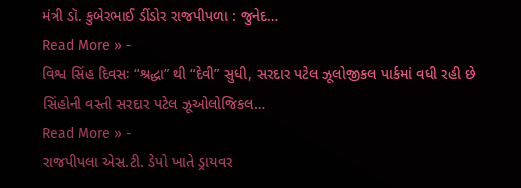મંત્રી ડૉ. કુબેરભાઈ ડીંડોર રાજપીપળા : જુનેદ…
Read More » -
વિશ્વ સિંહ દિવસઃ “શ્રદ્ધા” થી “દેવી” સુધી, સરદાર પટેલ ઝૂલોજીકલ પાર્કમાં વધી રહી છે સિંહોની વસ્તી સરદાર પટેલ ઝૂઓલોજિકલ…
Read More » -
રાજપીપલા એસ.ટી. ડેપો ખાતે ડ્રાયવર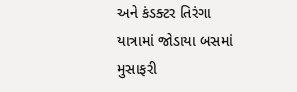અને કંડક્ટર તિરંગા યાત્રામાં જોડાયા બસમાં મુસાફરી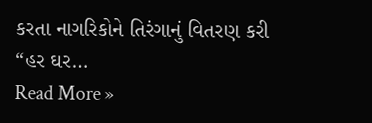કરતા નાગરિકોને તિરંગાનું વિતરણ કરી “હર ઘર…
Read More »